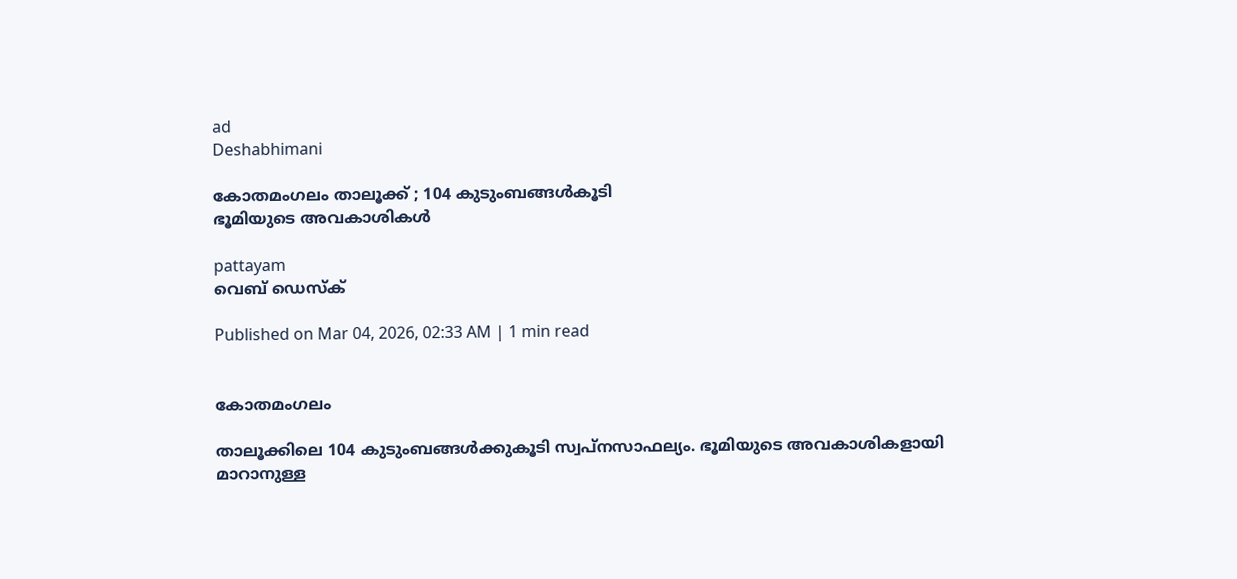ad
Deshabhimani

കോതമംഗലം താല‍ൂക്ക്‌ ; 104 കുടുംബങ്ങൾകൂടി
ഭൂമിയുടെ അവകാശികൾ

pattayam
വെബ് ഡെസ്ക്

Published on Mar 04, 2026, 02:33 AM | 1 min read


കോതമംഗലം

താലൂക്കിലെ 104 കുടുംബങ്ങൾക്കുകൂടി സ്വപ്നസാഫല്യം. ഭൂമിയുടെ അവകാശികളായി മാറാനുള്ള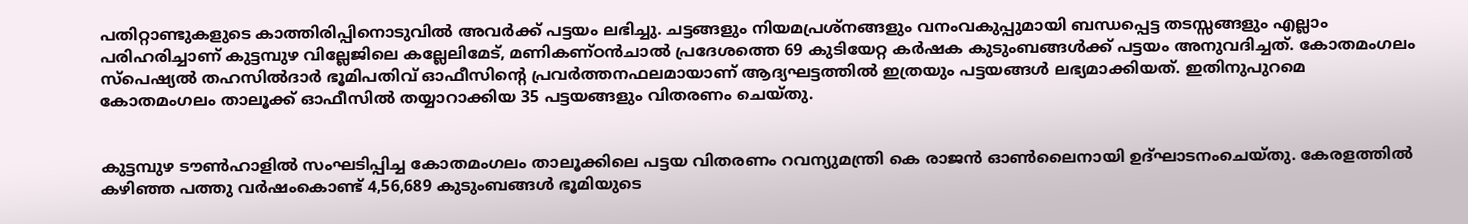പതിറ്റാണ്ടുകളുടെ കാത്തിരിപ്പിനൊടുവിൽ അവർക്ക് പട്ടയം ലഭിച്ചു. ചട്ടങ്ങളും നിയമപ്രശ്നങ്ങളും വനംവകുപ്പുമായി ബന്ധപ്പെട്ട തടസ്സങ്ങളും എല്ലാം പരിഹരിച്ചാണ് കുട്ടമ്പുഴ വില്ലേജിലെ കല്ലേലിമേട്, മണികണ്ഠൻചാൽ പ്രദേശത്തെ 69 കുടിയേറ്റ കർഷക കുടുംബങ്ങൾക്ക് പട്ടയം അനുവദിച്ചത്. കോതമംഗലം സ്പെഷ്യൽ തഹസിൽദാർ ഭൂമിപതിവ് ഓഫീസിന്റെ പ്രവർത്തനഫലമായാണ് ആദ്യഘട്ടത്തിൽ ഇത്രയും പട്ടയങ്ങൾ ലഭ്യമാക്കിയത്. ഇതിനുപുറമെ കോതമംഗലം താലൂക്ക് ഓഫീസിൽ തയ്യാറാക്കിയ 35 പട്ടയങ്ങളും വിതരണം ചെയ്തു.


കുട്ടമ്പുഴ ടൗൺഹാളിൽ സംഘടിപ്പിച്ച കോതമംഗലം താലൂക്കിലെ പട്ടയ വിതരണം റവന്യുമന്ത്രി കെ രാജൻ ഓൺലൈനായി ഉദ്‌ഘാടനംചെയ്‌തു. കേരളത്തിൽ കഴിഞ്ഞ പത്തു വർഷംകൊണ്ട് 4,56,689 കുടുംബങ്ങൾ ഭൂമിയുടെ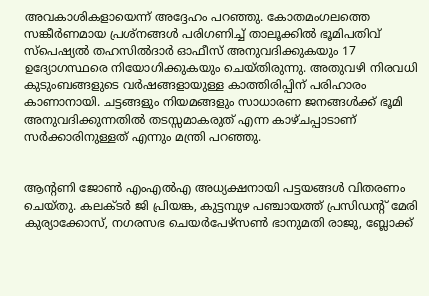അവകാശികളായെന്ന് അദ്ദേഹം പറഞ്ഞു. കോതമംഗലത്തെ സങ്കീർണമായ പ്രശ്നങ്ങൾ പരിഗണിച്ച് താലൂക്കിൽ ഭൂമിപതിവ് സ്പെഷ്യൽ തഹസിൽദാർ ഓഫീസ് അനുവദിക്കുകയും 17 ഉദ്യോഗസ്ഥരെ നിയോഗിക്കുകയും ചെയ്തിരുന്നു. അതുവഴി നിരവധി കുടുംബങ്ങളുടെ വർഷങ്ങളായുള്ള കാത്തിരിപ്പിന് പരിഹാരം കാണാനായി. ചട്ടങ്ങളും നിയമങ്ങളും സാധാരണ ജനങ്ങൾക്ക് ഭൂമി അനുവദിക്കുന്നതിൽ തടസ്സമാകരുത് എന്ന കാഴ്ചപ്പാടാണ് സർക്കാരിനുള്ളത് എന്നും മന്ത്രി പറഞ്ഞു.


ആന്റണി ജോൺ എംഎൽഎ അധ്യക്ഷനായി പട്ടയങ്ങൾ വിതരണം ചെയ്തു. കലക്ടർ ജി പ്രിയങ്ക, കുട്ടമ്പുഴ പഞ്ചായത്ത് പ്രസിഡന്റ് മേരി കുര്യാക്കോസ്, നഗരസഭ ചെയർപേഴ്സൺ ഭാനുമതി രാജു, ബ്ലോക്ക്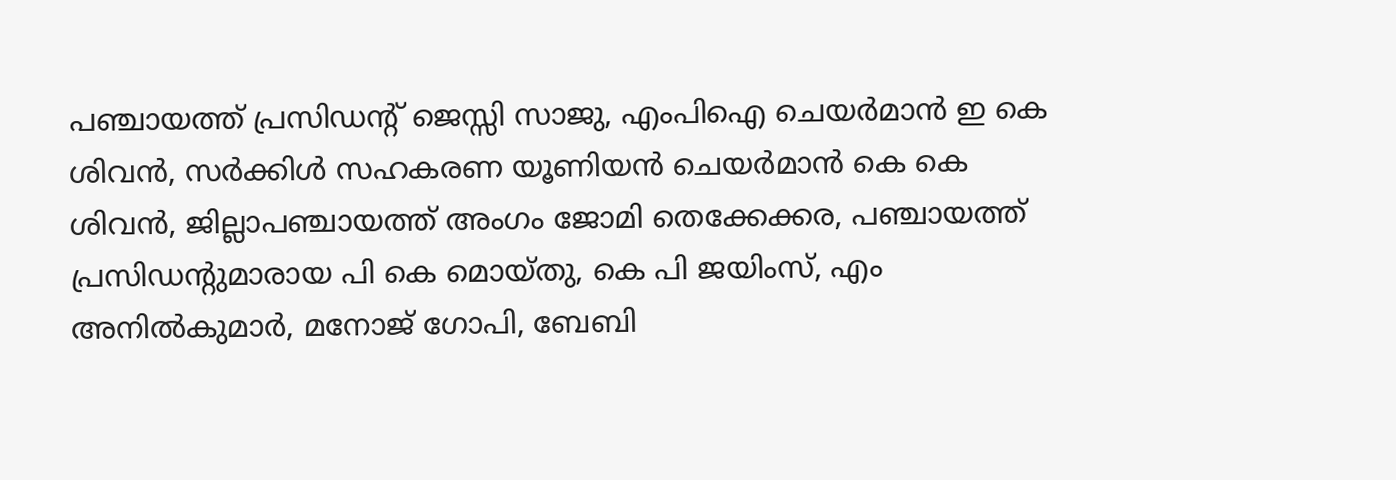പഞ്ചായത്ത് പ്രസിഡന്റ് ജെസ്സി സാജു, എംപിഐ ചെയർമാൻ ഇ കെ ശിവൻ, സർക്കിൾ സഹകരണ യൂണിയൻ ചെയർമാൻ കെ കെ ശിവൻ, ജില്ലാപഞ്ചായത്ത് അംഗം ജോമി തെക്കേക്കര, പഞ്ചായത്ത് പ്രസിഡന്റുമാരായ പി കെ മൊയ്തു, കെ പി ജയിംസ്, എം അനിൽകുമാർ, മനോജ് ഗോപി, ബേബി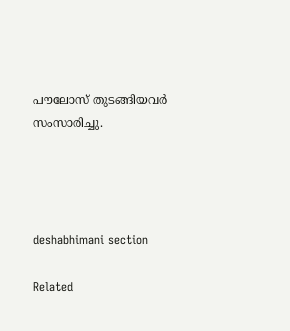പൗലോസ് തുടങ്ങിയവർ സംസാരിച്ചു.




deshabhimani section

Related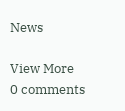News

View More
0 comments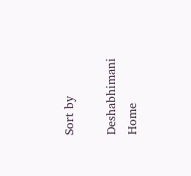Sort by

Deshabhimani
Home